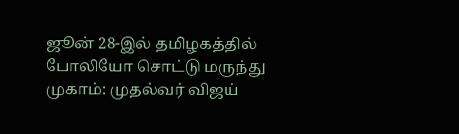ஜூன் 28-இல் தமிழகத்தில் போலியோ சொட்டு மருந்து முகாம்: முதல்வர் விஜய்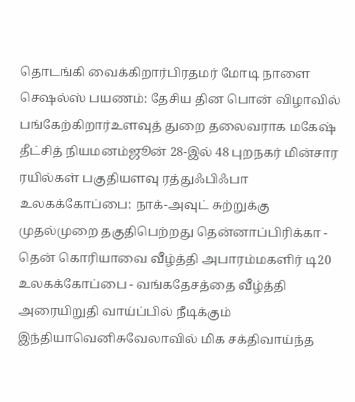தொடங்கி வைக்கிறார்பிரதமர் மோடி நாளை செஷல்ஸ் பயணம்: தேசிய தின பொன் விழாவில் பங்கேற்கிறார்உளவுத் துறை தலைவராக மகேஷ் தீட்சித் நியமனம்ஜூன் 28-இல் 48 புறநகர் மின்சார ரயில்கள் பகுதியளவு ரத்துஃபிஃபா உலகக்கோப்பை: நாக்-அவுட் சுற்றுக்கு முதல்முறை தகுதிபெற்றது தென்னாப்பிரிக்கா - தென் கொரியாவை வீழ்த்தி அபாரம்மகளிர் டி20 உலகக்கோப்பை - வங்கதேசத்தை வீழ்த்தி அரையிறுதி வாய்ப்பில் நீடிக்கும் இந்தியாவெனிசுவேலாவில் மிக சக்திவாய்ந்த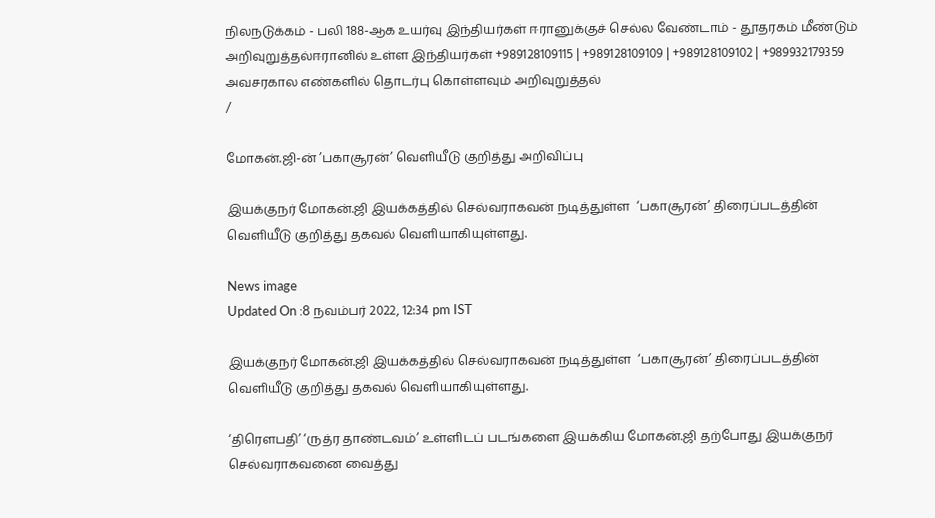நிலநடுக்கம் - பலி 188-ஆக உயர்வு இந்தியர்கள் ஈரானுக்குச் செல்ல வேண்டாம் - தூதரகம் மீண்டும் அறிவுறுத்தல்ஈரானில் உள்ள இந்தியர்கள் +989128109115 | +989128109109 | +989128109102 | +989932179359 அவசரகால எண்களில் தொடர்பு கொள்ளவும் அறிவுறுத்தல்
/

மோகன்.ஜி-ன் ’பகாசூரன்’ வெளியீடு குறித்து அறிவிப்பு

இயக்குநர் மோகன்.ஜி இயக்கத்தில் செல்வராகவன் நடித்துள்ள  ‘பகாசூரன்’ திரைப்படத்தின் வெளியீடு குறித்து தகவல் வெளியாகியுள்ளது.

News image
Updated On :8 நவம்பர் 2022, 12:34 pm IST

இயக்குநர் மோகன்.ஜி இயக்கத்தில் செல்வராகவன் நடித்துள்ள  ‘பகாசூரன்’ திரைப்படத்தின் வெளியீடு குறித்து தகவல் வெளியாகியுள்ளது.

‘திரௌபதி’ ‘ருத்ர தாண்டவம்’ உள்ளிடப் படங்களை இயக்கிய மோகன்.ஜி தற்போது இயக்குநர் செல்வராகவனை வைத்து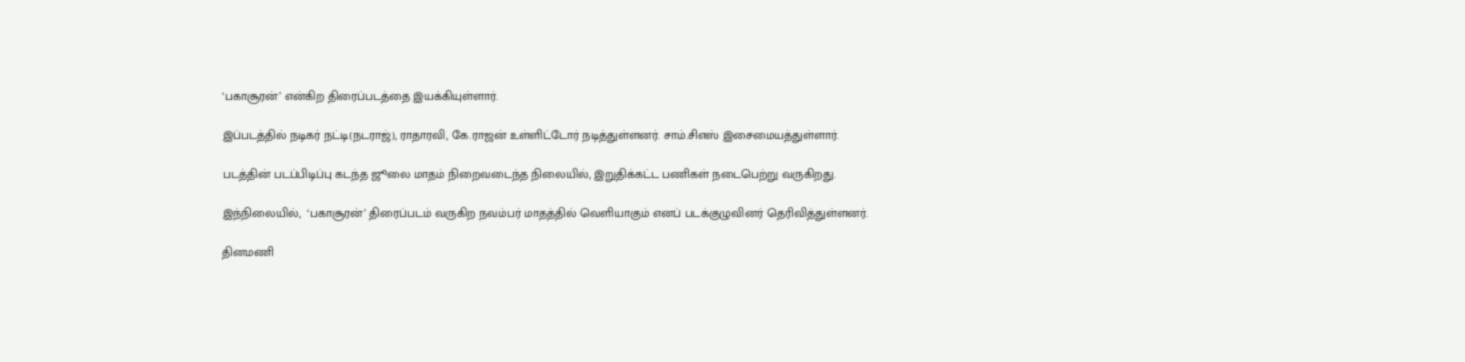‘பகாசூரன்’ என்கிற திரைப்படத்தை இயக்கியுள்ளார்.

இப்படத்தில் நடிகர் நட்டி(நடராஜ்), ராதாரவி, கே.ராஜன் உள்ளிட்டோர் நடித்துள்ளனர். சாம்.சிஎஸ் இசைமையத்துள்ளார்.

படத்தின் படப்பிடிப்பு கடந்த ஜூலை மாதம் நிறைவடைந்த நிலையில், இறுதிக்கட்ட பணிகள் நடைபெற்று வருகிறது.

இந்நிலையில்,  ‘பகாசூரன்’ திரைப்படம் வருகிற நவம்பர் மாதத்தில் வெளியாகும் எனப் படக்குழுவினர் தெரிவித்துள்ளனர்.

தினமணி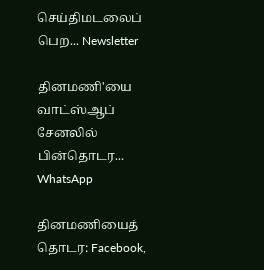செய்திமடலைப் பெற... Newsletter

தினமணி'யை வாட்ஸ்ஆப் சேனலில் பின்தொடர... WhatsApp

தினமணியைத் தொடர: Facebook,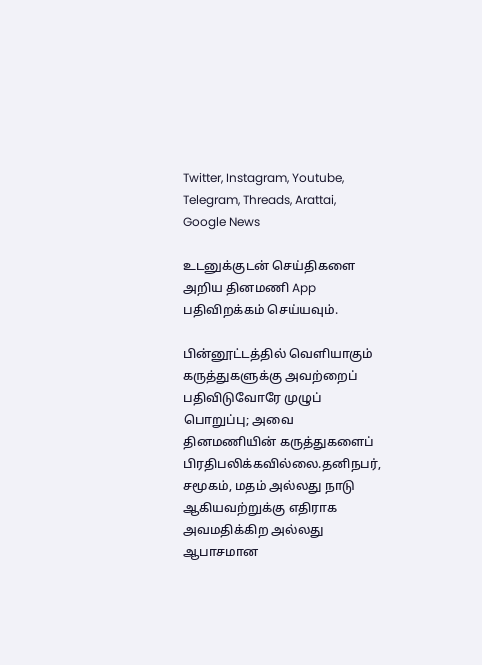Twitter, Instagram, Youtube, Telegram, Threads, Arattai, Google News

உடனுக்குடன் செய்திகளை அறிய தினமணி App பதிவிறக்கம் செய்யவும்.

பின்னூட்டத்தில் வெளியாகும் கருத்துகளுக்கு அவற்றைப் பதிவிடுவோரே முழுப் பொறுப்பு; அவை தினமணியின் கருத்துகளைப் பிரதிபலிக்கவில்லை.தனிநபர், சமூகம், மதம் அல்லது நாடு ஆகியவற்றுக்கு எதிராக அவமதிக்கிற அல்லது ஆபாசமான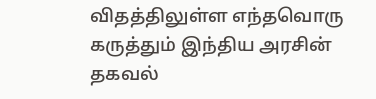விதத்திலுள்ள எந்தவொரு கருத்தும் இந்திய அரசின் தகவல்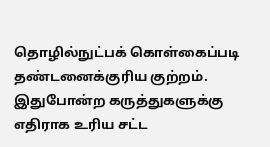தொழில்நுட்பக் கொள்கைப்படி தண்டனைக்குரிய குற்றம். இதுபோன்ற கருத்துகளுக்கு எதிராக உரிய சட்ட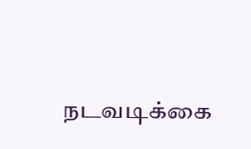நடவடிக்கை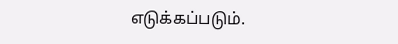எடுக்கப்படும்.